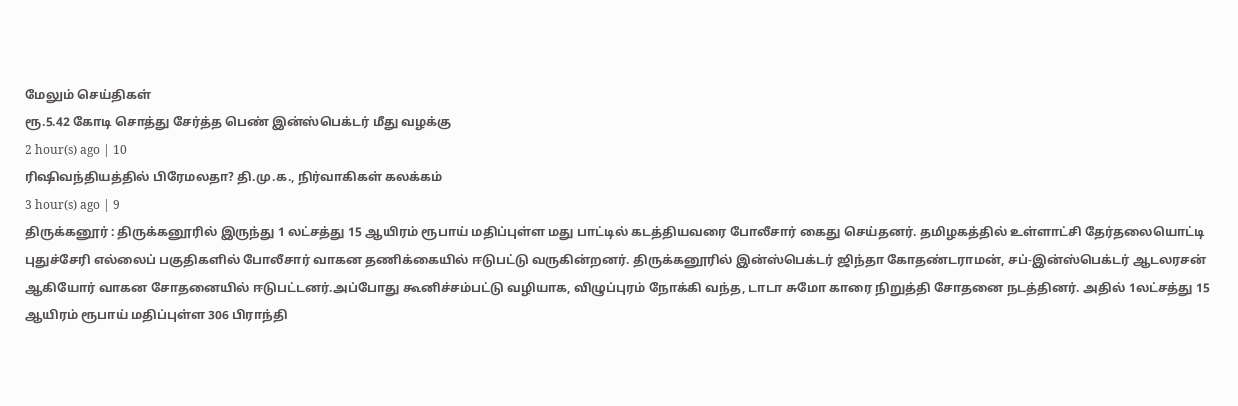மேலும் செய்திகள்
ரூ.5.42 கோடி சொத்து சேர்த்த பெண் இன்ஸ்பெக்டர் மீது வழக்கு
2 hour(s) ago | 10
ரிஷிவந்தியத்தில் பிரேமலதா? தி.மு.க., நிர்வாகிகள் கலக்கம்
3 hour(s) ago | 9
திருக்கனூர் : திருக்கனூரில் இருந்து 1 லட்சத்து 15 ஆயிரம் ரூபாய் மதிப்புள்ள மது பாட்டில் கடத்தியவரை போலீசார் கைது செய்தனர். தமிழகத்தில் உள்ளாட்சி தேர்தலையொட்டி புதுச்சேரி எல்லைப் பகுதிகளில் போலீசார் வாகன தணிக்கையில் ஈடுபட்டு வருகின்றனர். திருக்கனூரில் இன்ஸ்பெக்டர் ஜிந்தா கோதண்டராமன், சப்-இன்ஸ்பெக்டர் ஆடலரசன் ஆகியோர் வாகன சோதனையில் ஈடுபட்டனர்.அப்போது கூனிச்சம்பட்டு வழியாக, விழுப்புரம் நோக்கி வந்த, டாடா சுமோ காரை நிறுத்தி சோதனை நடத்தினர். அதில் 1லட்சத்து 15 ஆயிரம் ரூபாய் மதிப்புள்ள 306 பிராந்தி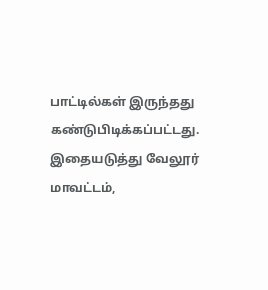பாட்டில்கள் இருந்தது கண்டுபிடிக்கப்பட்டது. இதையடுத்து வேலூர் மாவட்டம்,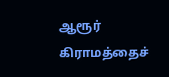ஆரூர் கிராமத்தைச்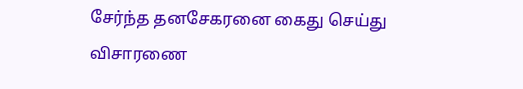சேர்ந்த தனசேகரனை கைது செய்து விசாரணை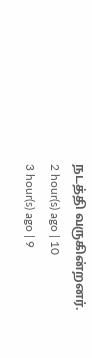நடத்தி வருகின்றனர்.
2 hour(s) ago | 10
3 hour(s) ago | 9